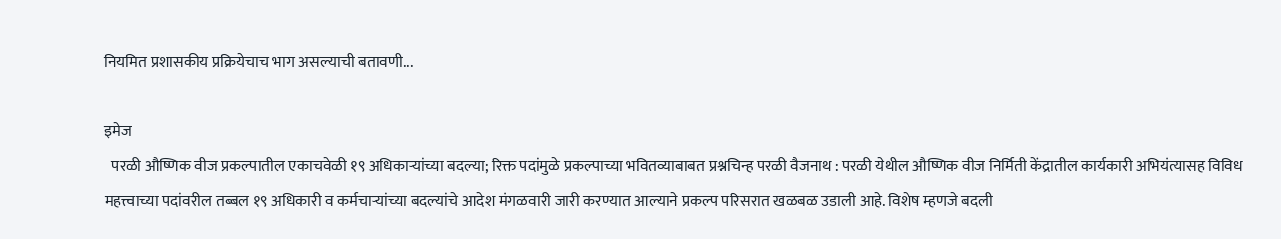नियमित प्रशासकीय प्रक्रियेचाच भाग असल्याची बतावणी...

इमेज
  परळी औष्णिक वीज प्रकल्पातील एकाचवेळी १९ अधिकाऱ्यांच्या बदल्या; रिक्त पदांमुळे प्रकल्पाच्या भवितव्याबाबत प्रश्नचिन्ह परळी वैजनाथ : परळी येथील औष्णिक वीज निर्मिती केंद्रातील कार्यकारी अभियंत्यासह विविध महत्त्वाच्या पदांवरील तब्बल १९ अधिकारी व कर्मचाऱ्यांच्या बदल्यांचे आदेश मंगळवारी जारी करण्यात आल्याने प्रकल्प परिसरात खळबळ उडाली आहे. विशेष म्हणजे बदली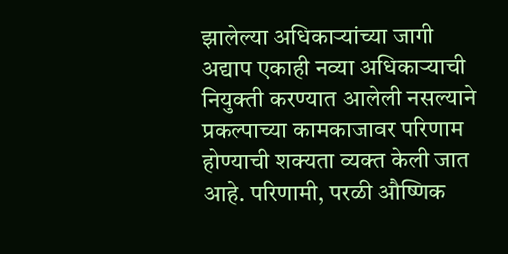झालेल्या अधिकाऱ्यांच्या जागी अद्याप एकाही नव्या अधिकाऱ्याची नियुक्ती करण्यात आलेली नसल्याने प्रकल्पाच्या कामकाजावर परिणाम होण्याची शक्यता व्यक्त केली जात आहे. परिणामी, परळी औष्णिक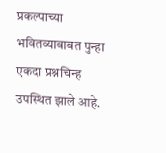प्रकल्पाच्या भवितव्याबाबत पुन्हा एकदा प्रश्नचिन्ह उपस्थित झाले आहे.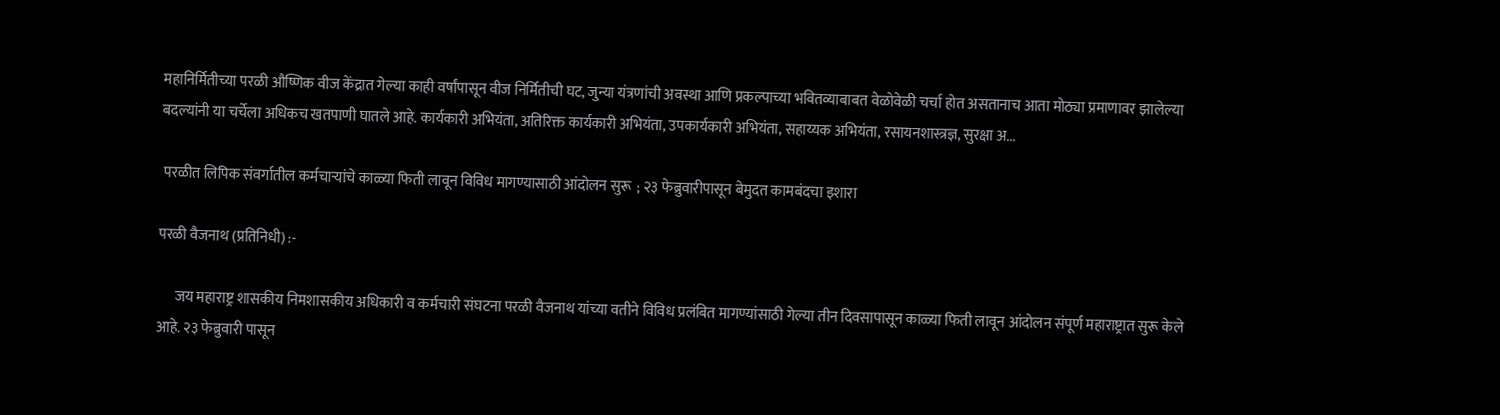महानिर्मितीच्या परळी औष्णिक वीज केंद्रात गेल्या काही वर्षांपासून वीज निर्मितीची घट, जुन्या यंत्रणांची अवस्था आणि प्रकल्पाच्या भवितव्याबाबत वेळोवेळी चर्चा होत असतानाच आता मोठ्या प्रमाणावर झालेल्या बदल्यांनी या चर्चेला अधिकच खतपाणी घातले आहे. कार्यकारी अभियंता, अतिरिक्त कार्यकारी अभियंता, उपकार्यकारी अभियंता, सहाय्यक अभियंता, रसायनशास्त्रज्ञ, सुरक्षा अ...

 परळीत लिपिक संवर्गातील कर्मचाऱ्यांचे काळ्या फिती लावून विविध मागण्यासाठी आंदोलन सुरू  ; २३ फेब्रुवारीपासून बेमुदत कामबंदचा इशारा

परळी वैजनाथ (प्रतिनिधी) :-

      जय महाराष्ट्र शासकीय निमशासकीय अधिकारी व कर्मचारी संघटना परळी वैजनाथ यांच्या वतीने विविध प्रलंबित मागण्यांसाठी गेल्या तीन दिवसापासून काळ्या फिती लावून आंदोलन संपूर्ण महाराष्ट्रात सुरू केले आहे. २३ फेब्रुवारी पासून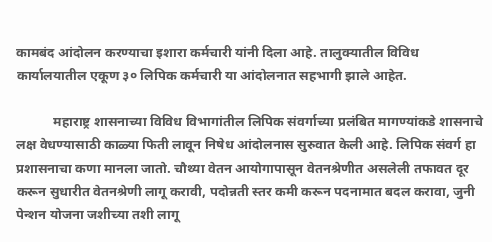कामबंद आंदोलन करण्याचा इशारा कर्मचारी यांनी दिला आहे. तालुक्यातील विविध कार्यालयातील एकूण ३० लिपिक कर्मचारी या आंदोलनात सहभागी झाले आहेत.

           महाराष्ट्र शासनाच्या विविध विभागांतील लिपिक संवर्गाच्या प्रलंबित मागण्यांकडे शासनाचे लक्ष वेधण्यासाठी काळ्या फिती लावून निषेध आंदोलनास सुरुवात केली आहे. लिपिक संवर्ग हा प्रशासनाचा कणा मानला जातो. चौथ्या वेतन आयोगापासून वेतनश्रेणीत असलेली तफावत दूर करून सुधारीत वेतनश्रेणी लागू करावी, पदोन्नती स्तर कमी करून पदनामात बदल करावा, जुनी पेन्शन योजना जशीच्या तशी लागू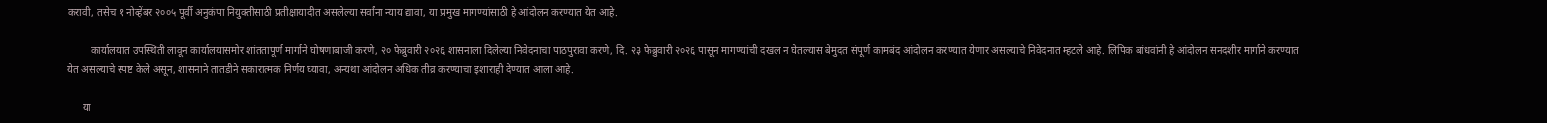करावी, तसेच १ नोव्हेंबर २००५ पूर्वी अनुकंपा नियुक्तीसाठी प्रतीक्षायादीत असलेल्या सर्वांना न्याय द्यावा, या प्रमुख मागण्यांसाठी हे आंदोलन करण्यात येत आहे.

         कार्यालयात उपस्थिती लावून कार्यालयासमोर शांततापूर्ण मार्गाने घोषणाबाजी करणे, २० फेब्रुवारी २०२६ शासनाला दिलेल्या निवेदनाचा पाठपुरावा करणे, दि. २३ फेब्रुवारी २०२६ पासून मागण्यांची दखल न घेतल्यास बेमुदत संपूर्ण कामबंद आंदोलन करण्यात येणार असल्याचे निवेदनात म्हटले आहे. लिपिक बांधवांनी हे आंदोलन सनदशीर मार्गाने करण्यात येत असल्याचे स्पष्ट केले असून, शासनाने तातडीने सकारात्मक निर्णय घ्यावा, अन्यथा आंदोलन अधिक तीव्र करण्याचा इशाराही देण्यात आला आहे.

      या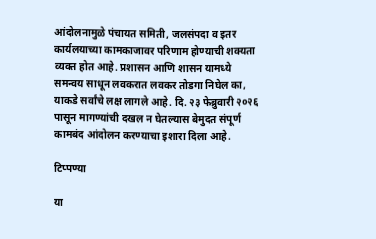आंदोलनामुळे पंचायत समिती, जलसंपदा व इतर कार्यलयाच्या कामकाजावर परिणाम होण्याची शक्यता व्यक्त होत आहे. प्रशासन आणि शासन यामध्ये समन्वय साधून लवकरात लवकर तोडगा निघेल का, याकडे सर्वांचे लक्ष लागले आहे. दि. २३ फेब्रुवारी २०२६ पासून मागण्यांची दखल न घेतल्यास बेमुदत संपूर्ण कामबंद आंदोलन करण्याचा इशारा दिला आहे.

टिप्पण्या

या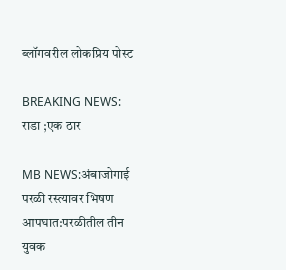ब्लॉगवरील लोकप्रिय पोस्ट

BREAKING NEWS: राडा ;एक ठार

MB NEWS:अंबाजोगाई परळी रस्त्यावर भिषण आपघात:परळीतील तीन युवक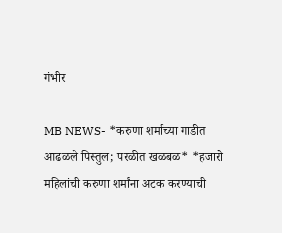गंभीर

MB NEWS- *करुणा शर्माच्या गाडीत आढळले पिस्तुल; परळीत खळबळ* *हजारो महिलांची करुणा शर्मांना अटक करण्याची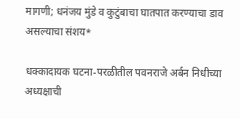मागणी; धनंजय मुंडे व कुटुंबाचा घातपात करण्याचा डाव असल्याचा संशय*

धक्कादायक घटना-परळीतील पवनराजे अर्बन निधीच्या अध्यक्षाची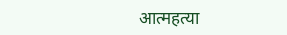आत्महत्या